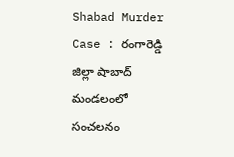Shabad Murder Case : రంగారెడ్డి జిల్లా షాబాద్ మండలంలో సంచలనం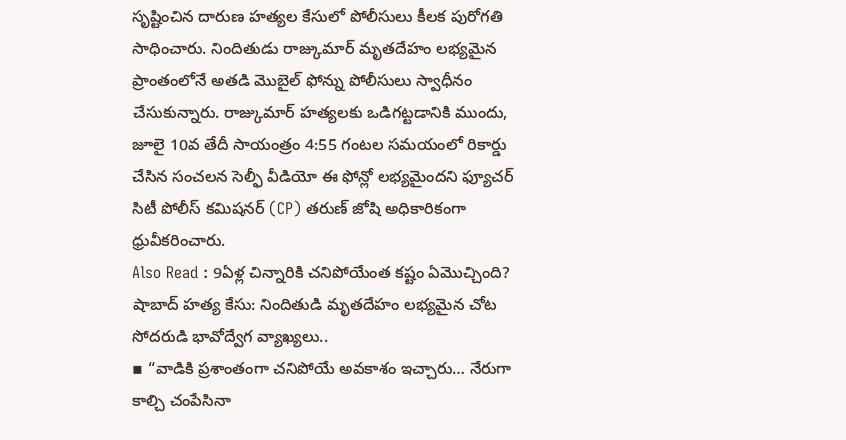సృష్టించిన దారుణ హత్యల కేసులో పోలీసులు కీలక పురోగతి సాధించారు. నిందితుడు రాజ్కుమార్ మృతదేహం లభ్యమైన ప్రాంతంలోనే అతడి మొబైల్ ఫోన్ను పోలీసులు స్వాధీనం చేసుకున్నారు. రాజ్కుమార్ హత్యలకు ఒడిగట్టడానికి ముందు, జూలై 10వ తేదీ సాయంత్రం 4:55 గంటల సమయంలో రికార్డు చేసిన సంచలన సెల్ఫీ వీడియో ఈ ఫోన్లో లభ్యమైందని ఫ్యూచర్ సిటీ పోలీస్ కమిషనర్ (CP) తరుణ్ జోషి అధికారికంగా ధ్రువీకరించారు.
Also Read : 9ఏళ్ల చిన్నారికి చనిపోయేంత కష్టం ఏమొచ్చింది?
షాబాద్ హత్య కేసు: నిందితుడి మృతదేహం లభ్యమైన చోట సోదరుడి భావోద్వేగ వ్యాఖ్యలు..
▪ “వాడికి ప్రశాంతంగా చనిపోయే అవకాశం ఇచ్చారు… నేరుగా కాల్చి చంపేసినా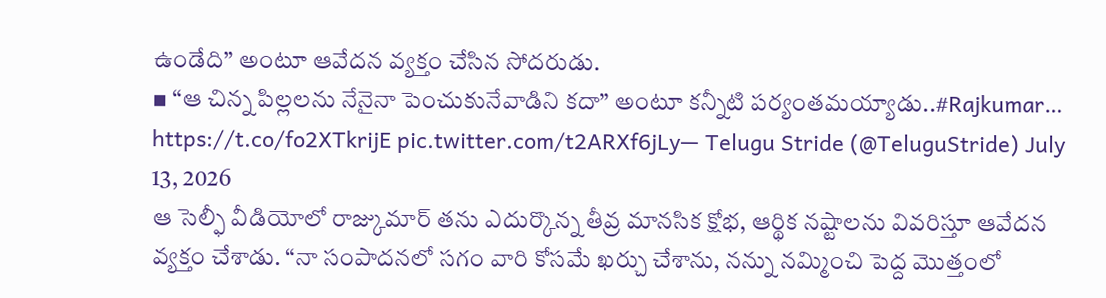ఉండేది” అంటూ ఆవేదన వ్యక్తం చేసిన సోదరుడు.
▪ “ఆ చిన్న పిల్లలను నేనైనా పెంచుకునేవాడిని కదా” అంటూ కన్నీటి పర్యంతమయ్యాడు..#Rajkumar… https://t.co/fo2XTkrijE pic.twitter.com/t2ARXf6jLy— Telugu Stride (@TeluguStride) July 13, 2026
ఆ సెల్ఫీ వీడియోలో రాజ్కుమార్ తను ఎదుర్కొన్న తీవ్ర మానసిక క్షోభ, ఆర్థిక నష్టాలను వివరిస్తూ ఆవేదన వ్యక్తం చేశాడు. “నా సంపాదనలో సగం వారి కోసమే ఖర్చు చేశాను, నన్ను నమ్మించి పెద్ద మొత్తంలో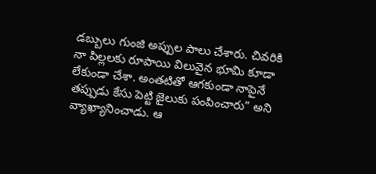డబ్బులు గుంజి అప్పుల పాలు చేశారు. చివరికి నా పిల్లలకు రూపాయి విలువైన భూమి కూడా లేకుండా చేశా. అంతటితో ఆగకుండా నాపైనే తప్పుడు కేసు పెట్టి జైలుకు పంపించారు” అని వ్యాఖ్యానించాడు. ఆ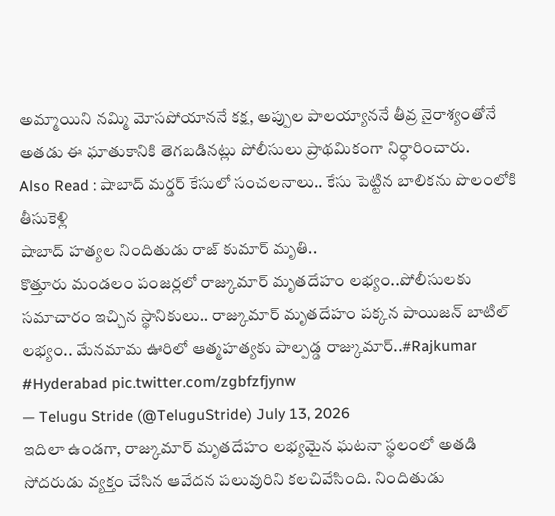అమ్మాయిని నమ్మి మోసపోయాననే కక్ష, అప్పుల పాలయ్యాననే తీవ్ర నైరాశ్యంతోనే అతడు ఈ ఘాతుకానికి తెగబడినట్లు పోలీసులు ప్రాథమికంగా నిర్ధారించారు.
Also Read : షాబాద్ మర్డర్ కేసులో సంచలనాలు.. కేసు పెట్టిన బాలికను పొలంలోకి తీసుకెళ్లి
షాబాద్ హత్యల నిందితుడు రాజ్ కుమార్ మృతి..
కొత్తూరు మండలం పంజర్లలో రాజ్కుమార్ మృతదేహం లభ్యం..పోలీసులకు సమాచారం ఇచ్చిన స్థానికులు.. రాజ్కుమార్ మృతదేహం పక్కన పాయిజన్ బాటిల్ లభ్యం.. మేనమామ ఊరిలో ఆత్మహత్యకు పాల్పడ్డ రాజ్కుమార్..#Rajkumar #Hyderabad pic.twitter.com/zgbfzfjynw
— Telugu Stride (@TeluguStride) July 13, 2026
ఇదిలా ఉండగా, రాజ్కుమార్ మృతదేహం లభ్యమైన ఘటనా స్థలంలో అతడి సోదరుడు వ్యక్తం చేసిన ఆవేదన పలువురిని కలచివేసింది. నిందితుడు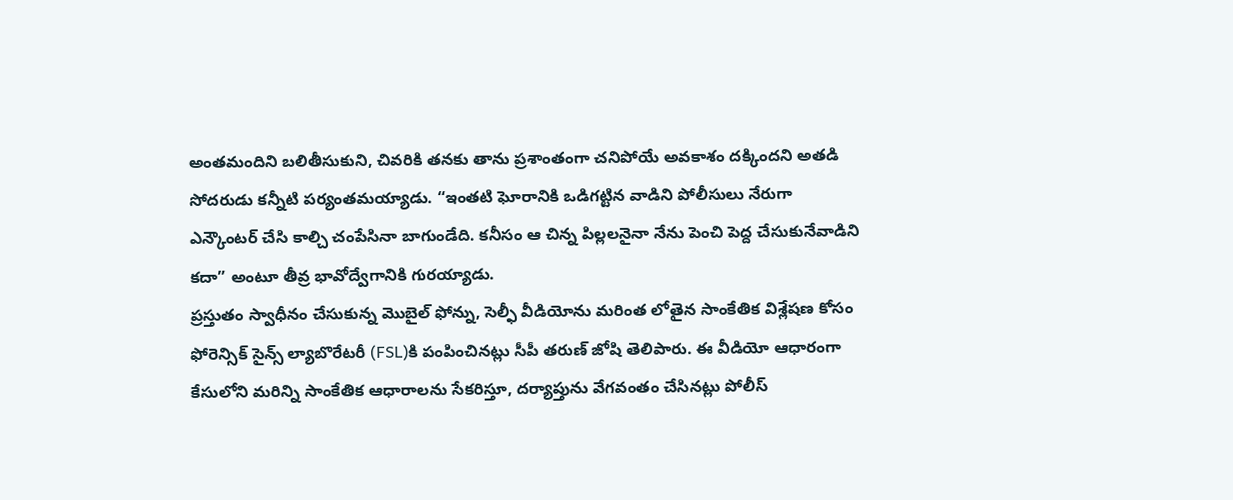అంతమందిని బలితీసుకుని, చివరికి తనకు తాను ప్రశాంతంగా చనిపోయే అవకాశం దక్కిందని అతడి సోదరుడు కన్నీటి పర్యంతమయ్యాడు. “ఇంతటి ఘోరానికి ఒడిగట్టిన వాడిని పోలీసులు నేరుగా ఎన్కౌంటర్ చేసి కాల్చి చంపేసినా బాగుండేది. కనీసం ఆ చిన్న పిల్లలనైనా నేను పెంచి పెద్ద చేసుకునేవాడిని కదా” అంటూ తీవ్ర భావోద్వేగానికి గురయ్యాడు.
ప్రస్తుతం స్వాధీనం చేసుకున్న మొబైల్ ఫోన్ను, సెల్ఫీ వీడియోను మరింత లోతైన సాంకేతిక విశ్లేషణ కోసం ఫోరెన్సిక్ సైన్స్ ల్యాబొరేటరీ (FSL)కి పంపించినట్లు సీపీ తరుణ్ జోషి తెలిపారు. ఈ వీడియో ఆధారంగా కేసులోని మరిన్ని సాంకేతిక ఆధారాలను సేకరిస్తూ, దర్యాప్తును వేగవంతం చేసినట్లు పోలీస్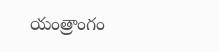యంత్రాంగం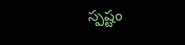స్పష్టం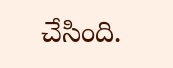చేసింది.